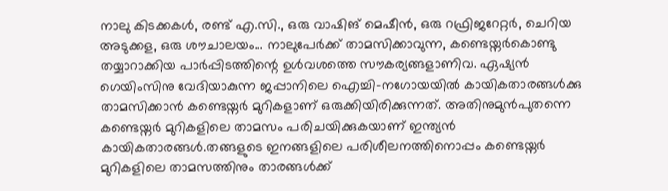നാലു കിടക്കകൾ, രണ്ട് എ.സി., ഒരു വാഷിങ് മെഷീൻ, ഒരു റഫ്രിജറേറ്റർ, ചെറിയ അടുക്കള, ഒരു ശൗചാലയം... നാലുപേർക്ക് താമസിക്കാവുന്ന, കണ്ടെയ്നർകൊണ്ടു തയ്യാറാക്കിയ പാർപ്പിടത്തിന്റെ ഉൾവശത്തെ സൗകര്യങ്ങളാണിവ. ഏഷ്യൻ ഗെയിംസിനു വേദിയാകുന്ന ജപ്പാനിലെ ഐച്ചി-നഗോയയിൽ കായികതാരങ്ങൾക്കു താമസിക്കാൻ കണ്ടെയ്നർ മുറികളാണ് ഒരുക്കിയിരിക്കുന്നത്. അതിനുമുൻപുതന്നെ കണ്ടെയ്നർ മുറികളിലെ താമസം പരിചയിക്കുകയാണ് ഇന്ത്യൻ കായികതാരങ്ങൾ.തങ്ങളുടെ ഇനങ്ങളിലെ പരിശീലനത്തിനൊപ്പം കണ്ടെയ്നർ മുറികളിലെ താമസത്തിനും താരങ്ങൾക്ക്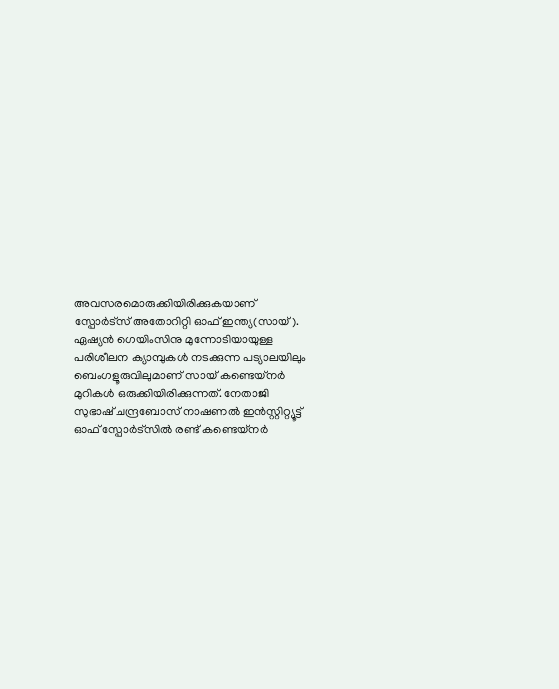അവസരമൊരുക്കിയിരിക്കുകയാണ് സ്പോർട്സ് അതോറിറ്റി ഓഫ് ഇന്ത്യ(സായ്). ഏഷ്യൻ ഗെയിംസിനു മുന്നോടിയായുള്ള പരിശീലന ക്യാമ്പുകൾ നടക്കുന്ന പട്യാലയിലും ബെംഗളൂരുവിലുമാണ് സായ് കണ്ടെയ്നർ മുറികൾ ഒരുക്കിയിരിക്കുന്നത്. നേതാജി സുഭാഷ് ചന്ദ്രബോസ് നാഷണൽ ഇൻസ്റ്റിറ്റ്യൂട്ട് ഓഫ് സ്പോർട്സിൽ രണ്ട് കണ്ടെയ്നർ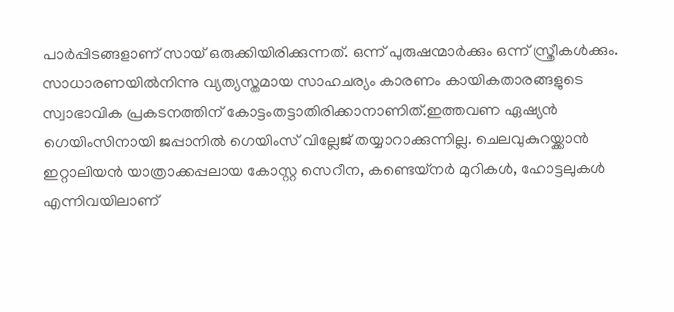പാർപ്പിടങ്ങളാണ് സായ് ഒരുക്കിയിരിക്കുന്നത്. ഒന്ന് പുരുഷന്മാർക്കും ഒന്ന് സ്ത്രീകൾക്കും. സാധാരണയിൽനിന്നു വ്യത്യസ്തമായ സാഹചര്യം കാരണം കായികതാരങ്ങളുടെ സ്വാഭാവിക പ്രകടനത്തിന് കോട്ടംതട്ടാതിരിക്കാനാണിത്.ഇത്തവണ ഏഷ്യൻ ഗെയിംസിനായി ജപ്പാനിൽ ഗെയിംസ് വില്ലേജ് തയ്യാറാക്കുന്നില്ല. ചെലവുകുറയ്ക്കാൻ ഇറ്റാലിയൻ യാത്രാക്കപ്പലായ കോസ്റ്റ സെറീന, കണ്ടെയ്നർ മുറികൾ, ഹോട്ടലുകൾ എന്നിവയിലാണ്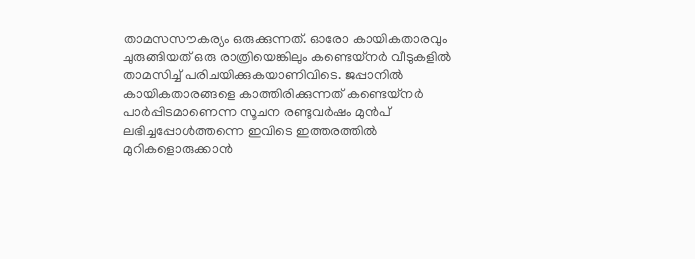താമസസൗകര്യം ഒരുക്കുന്നത്. ഓരോ കായികതാരവും ചുരുങ്ങിയത് ഒരു രാത്രിയെങ്കിലും കണ്ടെയ്നർ വീടുകളിൽ താമസിച്ച് പരിചയിക്കുകയാണിവിടെ. ജപ്പാനിൽ കായികതാരങ്ങളെ കാത്തിരിക്കുന്നത് കണ്ടെയ്നർ പാർപ്പിടമാണെന്ന സൂചന രണ്ടുവർഷം മുൻപ് ലഭിച്ചപ്പോൾത്തന്നെ ഇവിടെ ഇത്തരത്തിൽ മുറികളൊരുക്കാൻ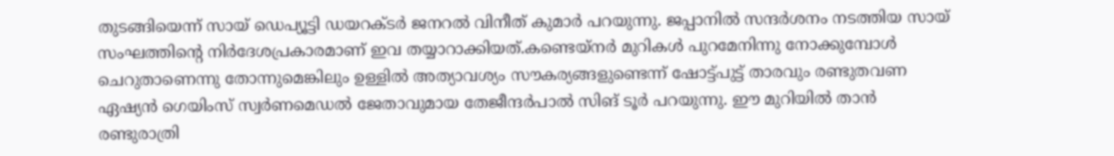തുടങ്ങിയെന്ന് സായ് ഡെപ്യൂട്ടി ഡയറക്ടർ ജനറൽ വിനീത് കുമാർ പറയുന്നു. ജപ്പാനിൽ സന്ദർശനം നടത്തിയ സായ് സംഘത്തിന്റെ നിർദേശപ്രകാരമാണ് ഇവ തയ്യാറാക്കിയത്.കണ്ടെയ്നർ മുറികൾ പുറമേനിന്നു നോക്കുമ്പോൾ ചെറുതാണെന്നു തോന്നുമെങ്കിലും ഉള്ളിൽ അത്യാവശ്യം സൗകര്യങ്ങളുണ്ടെന്ന് ഷോട്ട്പുട്ട് താരവും രണ്ടുതവണ ഏഷ്യൻ ഗെയിംസ് സ്വർണമെഡൽ ജേതാവുമായ തേജീന്ദർപാൽ സിങ് ടൂർ പറയുന്നു. ഈ മുറിയിൽ താൻ രണ്ടുരാത്രി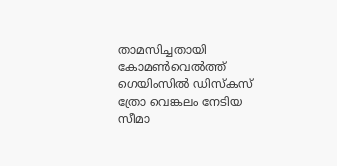താമസിച്ചതായി കോമൺവെൽത്ത് ഗെയിംസിൽ ഡിസ്കസ് ത്രോ വെങ്കലം നേടിയ സീമാ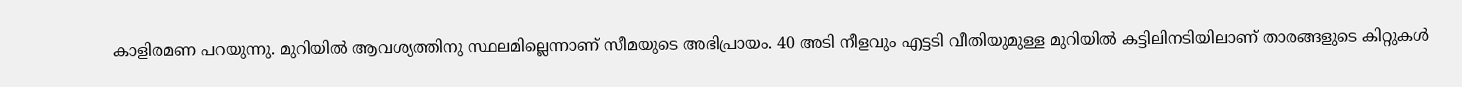കാളിരമണ പറയുന്നു. മുറിയിൽ ആവശ്യത്തിനു സ്ഥലമില്ലെന്നാണ് സീമയുടെ അഭിപ്രായം. 40 അടി നീളവും എട്ടടി വീതിയുമുള്ള മുറിയിൽ കട്ടിലിനടിയിലാണ് താരങ്ങളുടെ കിറ്റുകൾ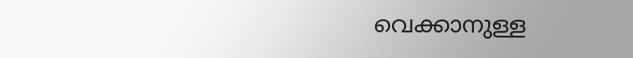വെക്കാനുള്ള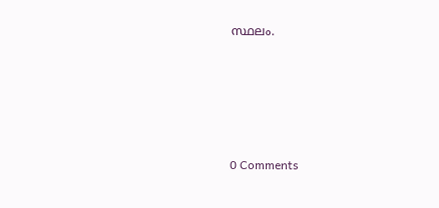സ്ഥലം.






0 Comments